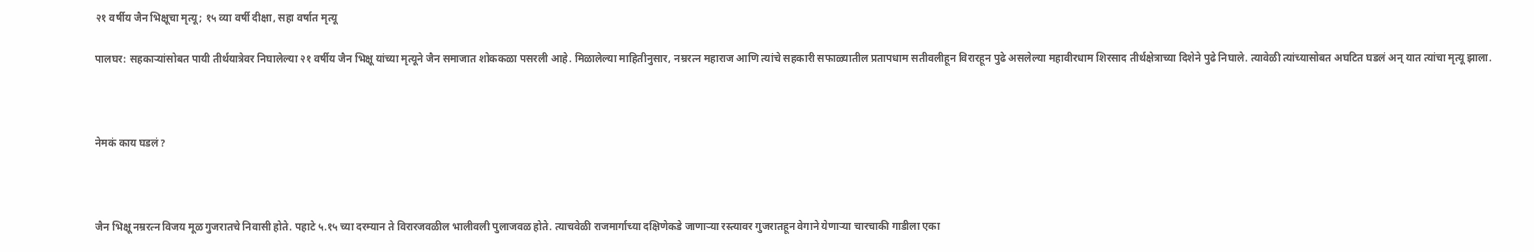२१ वर्षीय जैन भिक्षूचा मृत्यू; १५ व्या वर्षी दीक्षा, सहा वर्षात मृत्यू

पालघर: सहकाऱ्यांसोबत पायी तीर्थयात्रेवर निघालेल्या २१ वर्षीय जैन भिक्षू यांच्या मृत्यूने जैन समाजात शोककळा पसरली आहे. मिळालेल्या माहितीनुसार, नम्ररत्न महाराज आणि त्यांचे सहकारी सफाळ्यातील प्रतापधाम सतीवलीहून विरारहून पुढे असलेल्या महावीरधाम शिरसाद तीर्थक्षेत्राच्या दिशेने पुढे निघाले. त्यावेळी त्यांच्यासोबत अघटित घडलं अन् यात त्यांचा मृत्यू झाला.



नेमकं काय घडलं?



जैन भिक्षू नम्ररत्न विजय मूळ गुजरातचे निवासी होते. पहाटे ५.१५ च्या दरम्यान ते विरारजवळील भालीवली पुलाजवळ होते. त्याचवेळी राजमार्गाच्या दक्षिणेकडे जाणाऱ्या रस्त्यावर गुजरातहून वेगाने येणाऱ्या चारचाकी गाडीला एका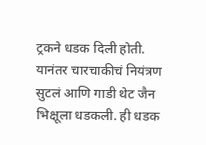ट्रकने धडक दिली होती. यानंतर चारचाकीचं नियंत्रण सुटलं आणि गाडी थेट जैन भिक्षूला धडकली. ही धडक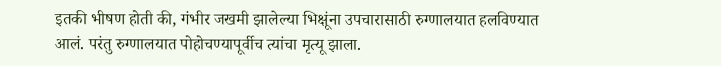इतकी भीषण होती की, गंभीर जखमी झालेल्या भिक्षूंना उपचारासाठी रुग्णालयात हलविण्यात आलं. परंतु रुग्णालयात पोहोचण्यापूर्वीच त्यांचा मृत्यू झाला.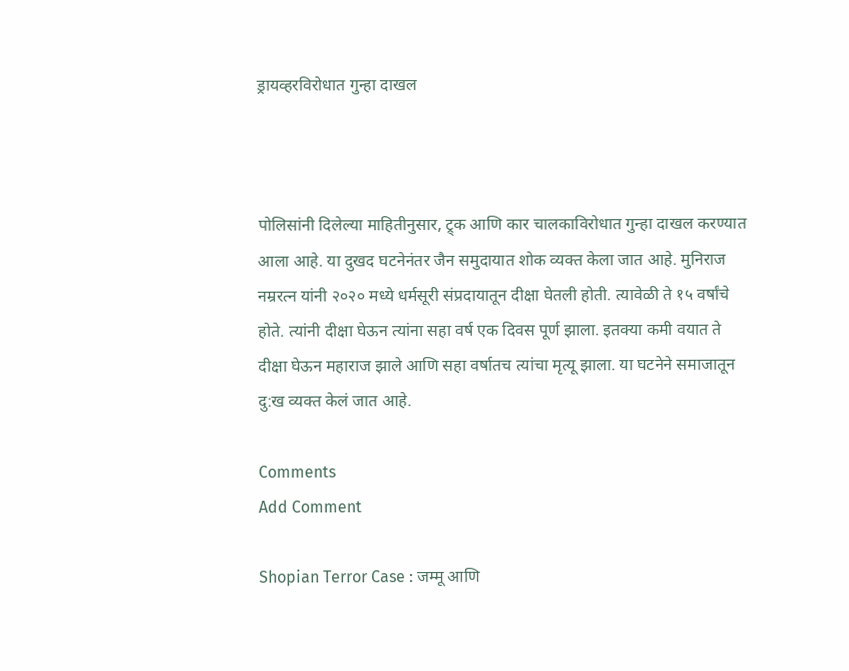ड्रायव्हरविरोधात गुन्हा दाखल



पोलिसांनी दिलेल्या माहितीनुसार, ट्र्क आणि कार चालकाविरोधात गुन्हा दाखल करण्यात आला आहे. या दुखद घटनेनंतर जैन समुदायात शोक व्यक्त केला जात आहे. मुनिराज नम्ररत्न यांनी २०२० मध्ये धर्मसूरी संप्रदायातून दीक्षा घेतली होती. त्यावेळी ते १५ वर्षांचे होते. त्यांनी दीक्षा घेऊन त्यांना सहा वर्ष एक दिवस पूर्ण झाला. इतक्या कमी वयात ते दीक्षा घेऊन महाराज झाले आणि सहा वर्षातच त्यांचा मृत्यू झाला. या घटनेने समाजातून दु:ख व्यक्त केलं जात आहे.

Comments
Add Comment

Shopian Terror Case : जम्मू आणि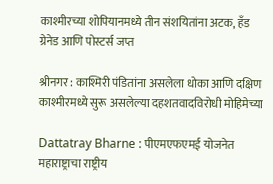काश्मीरच्या शोपियानमध्ये तीन संशयितांना अटक, हँड ग्रेनेड आणि पोस्टर्स जप्त

श्रीनगर : काश्मिरी पंडितांना असलेला धोका आणि दक्षिण काश्मीरमध्ये सुरू असलेल्या दहशतवादविरोधी मोहिमेच्या

Dattatray Bharne : पीएमएफएमई योजनेत महाराष्ट्राचा राष्ट्रीय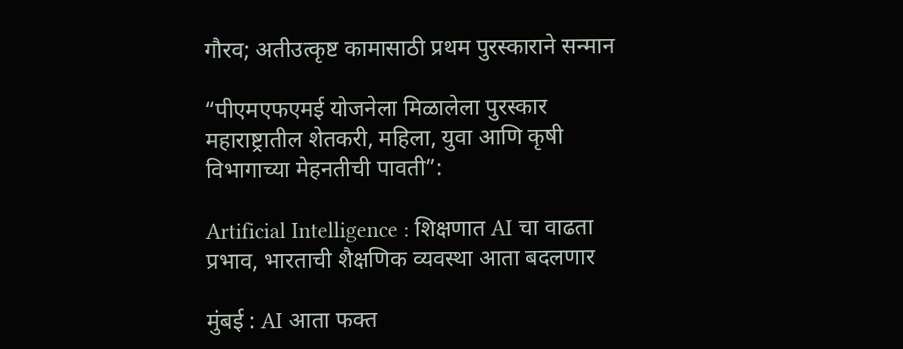गौरव; अतीउत्कृष्ट कामासाठी प्रथम पुरस्काराने सन्मान

“पीएमएफएमई योजनेला मिळालेला पुरस्कार महाराष्ट्रातील शेतकरी, महिला, युवा आणि कृषी विभागाच्या मेहनतीची पावती”:

Artificial Intelligence : शिक्षणात AI चा वाढता प्रभाव, भारताची शैक्षणिक व्यवस्था आता बदलणार

मुंबई : AI आता फक्त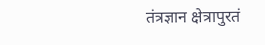तंत्रज्ञान क्षेत्रापुरतं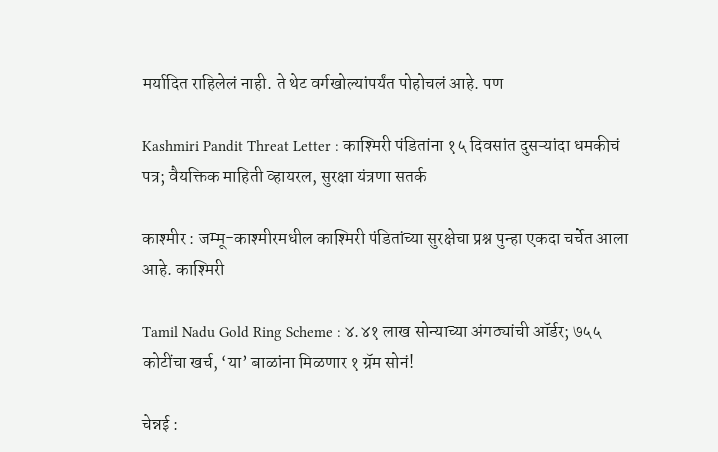मर्यादित राहिलेलं नाही. ते थेट वर्गखोल्यांपर्यंत पोहोचलं आहे. पण

Kashmiri Pandit Threat Letter : काश्मिरी पंडितांना १५ दिवसांत दुसऱ्यांदा धमकीचं पत्र; वैयक्तिक माहिती व्हायरल, सुरक्षा यंत्रणा सतर्क

काश्मीर : जम्मू-काश्मीरमधील काश्मिरी पंडितांच्या सुरक्षेचा प्रश्न पुन्हा एकदा चर्चेत आला आहे. काश्मिरी

Tamil Nadu Gold Ring Scheme : ४.४१ लाख सोन्याच्या अंगठ्यांची ऑर्डर; ७५५ कोटींचा खर्च, ‘या’ बाळांना मिळणार १ ग्रॅम सोनं!

चेन्नई :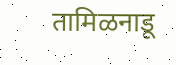तामिळनाडू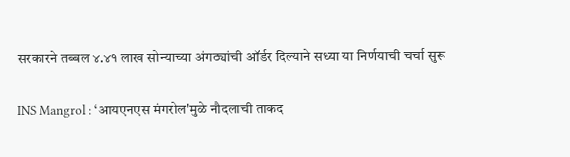सरकारने तब्बल ४.४१ लाख सोन्याच्या अंगठ्यांची ऑर्डर दिल्याने सध्या या निर्णयाची चर्चा सुरू

INS Mangrol : ‘आयएनएस मंगरोल'मुळे नौदलाची ताकद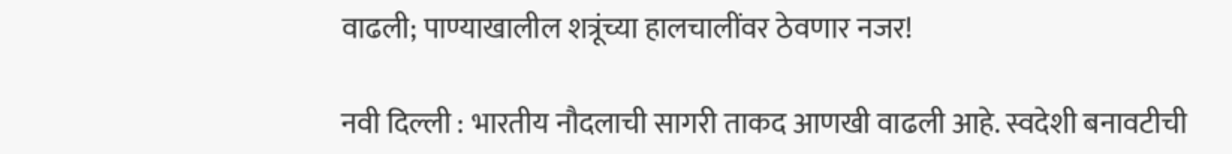वाढली; पाण्याखालील शत्रूंच्या हालचालींवर ठेवणार नजर!

नवी दिल्ली : भारतीय नौदलाची सागरी ताकद आणखी वाढली आहे. स्वदेशी बनावटीची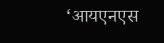‘आयएनएस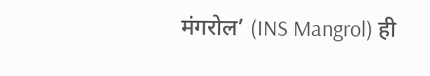मंगरोल’ (INS Mangrol) ही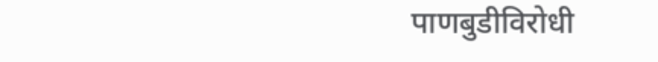पाणबुडीविरोधी